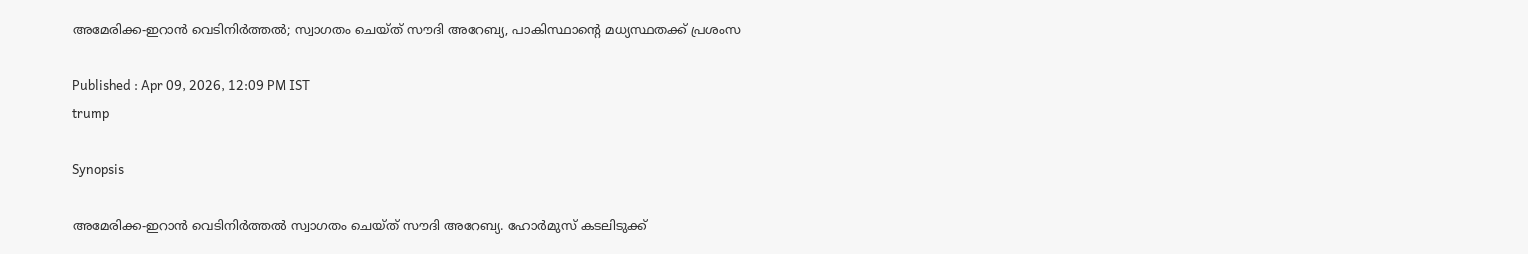അമേരിക്ക-ഇറാൻ വെടിനിർത്തൽ; സ്വാഗതം ചെയ്ത് സൗദി അറേബ്യ, പാകിസ്ഥാന്‍റെ മധ്യസ്ഥതക്ക് പ്രശംസ

Published : Apr 09, 2026, 12:09 PM IST
trump

Synopsis

അമേരിക്ക-ഇറാൻ വെടിനിർത്തൽ സ്വാഗതം ചെയ്ത് സൗദി അറേബ്യ. ഹോർമുസ് കടലിടുക്ക്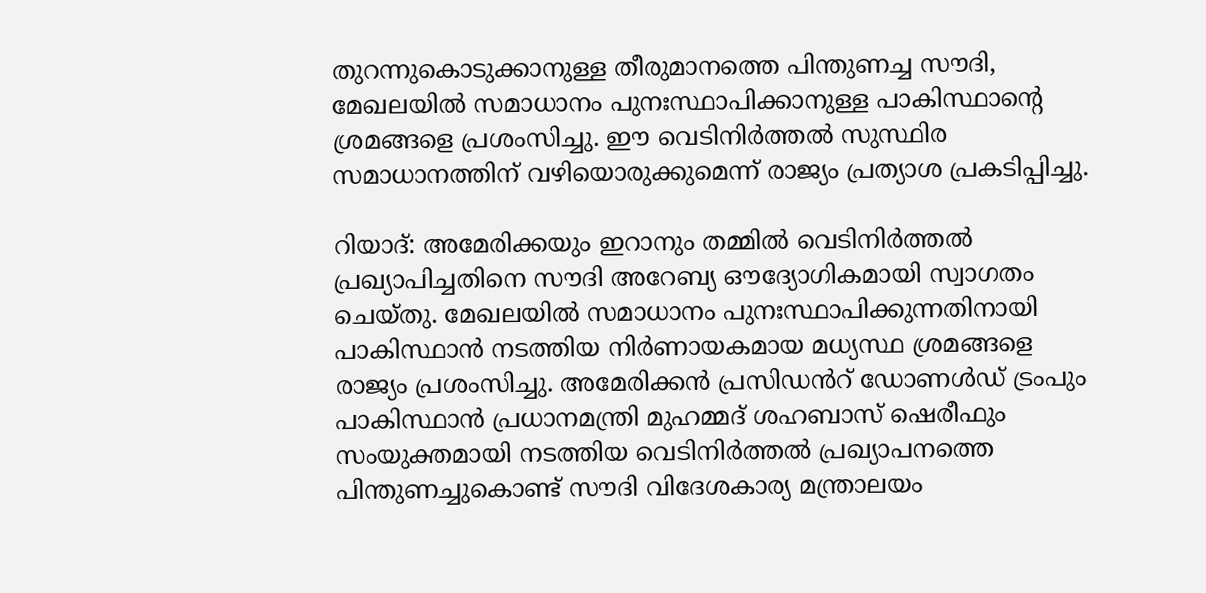തുറന്നുകൊടുക്കാനുള്ള തീരുമാനത്തെ പിന്തുണച്ച സൗദി, മേഖലയിൽ സമാധാനം പുനഃസ്ഥാപിക്കാനുള്ള പാകിസ്ഥാന്റെ ശ്രമങ്ങളെ പ്രശംസിച്ചു. ഈ വെടിനിർത്തൽ സുസ്ഥിര സമാധാനത്തിന് വഴിയൊരുക്കുമെന്ന് രാജ്യം പ്രത്യാശ പ്രകടിപ്പിച്ചു.

റിയാദ്: അമേരിക്കയും ഇറാനും തമ്മിൽ വെടിനിർത്തൽ പ്രഖ്യാപിച്ചതിനെ സൗദി അറേബ്യ ഔദ്യോഗികമായി സ്വാഗതം ചെയ്തു. മേഖലയിൽ സമാധാനം പുനഃസ്ഥാപിക്കുന്നതിനായി പാകിസ്ഥാൻ നടത്തിയ നിർണായകമായ മധ്യസ്ഥ ശ്രമങ്ങളെ രാജ്യം പ്രശംസിച്ചു. അമേരിക്കൻ പ്രസിഡൻറ് ഡോണൾഡ് ട്രംപും പാകിസ്ഥാൻ പ്രധാനമന്ത്രി മുഹമ്മദ് ശഹബാസ് ഷെരീഫും സംയുക്തമായി നടത്തിയ വെടിനിർത്തൽ പ്രഖ്യാപനത്തെ പിന്തുണച്ചുകൊണ്ട് സൗദി വിദേശകാര്യ മന്ത്രാലയം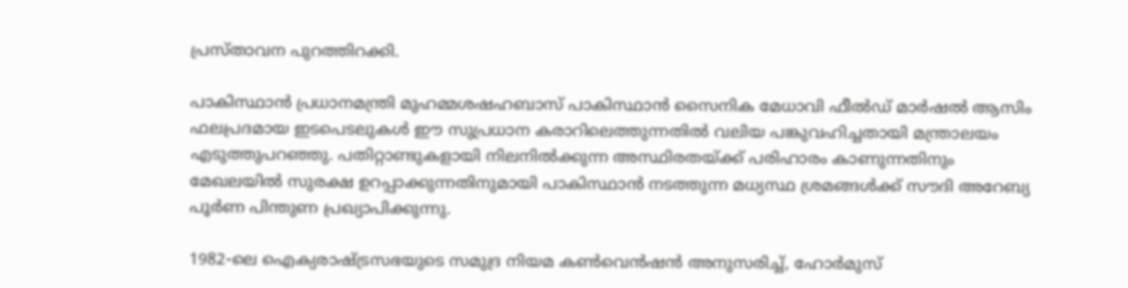പ്രസ്താവന പുറത്തിറക്കി.

പാകിസ്ഥാൻ പ്രധാനമന്ത്രി മുഹമ്മശഷഹബാസ് പാകിസ്ഥാൻ സൈനിക മേധാവി ഫീൽഡ് മാർഷൽ ആസിം ഫലപ്രദമായ ഇടപെടലുകൾ ഈ സുപ്രധാന കരാറിലെത്തുന്നതിൽ വലിയ പങ്കുവഹിച്ചതായി മന്ത്രാലയം എടുത്തുപറഞ്ഞു. പതിറ്റാണ്ടുകളായി നിലനിൽക്കുന്ന അസ്ഥിരതയ്ക്ക് പരിഹാരം കാണുന്നതിനും മേഖലയിൽ സുരക്ഷ ഉറപ്പാക്കുന്നതിനുമായി പാകിസ്ഥാൻ നടത്തുന്ന മധ്യസ്ഥ ശ്രമങ്ങൾക്ക് സൗദി അറേബ്യ പൂർണ പിന്തുണ പ്രഖ്യാപിക്കുന്നു.

1982-ലെ ഐക്യരാഷ്ട്രസഭയുടെ സമുദ്ര നിയമ കൺവെൻഷൻ അനുസരിച്ച്, ഹോർമുസ്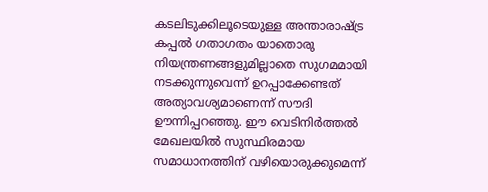കടലിടുക്കിലൂടെയുള്ള അന്താരാഷ്ട്ര കപ്പൽ ഗതാഗതം യാതൊരു നിയന്ത്രണങ്ങളുമില്ലാതെ സുഗമമായി നടക്കുന്നുവെന്ന് ഉറപ്പാക്കേണ്ടത് അത്യാവശ്യമാണെന്ന് സൗദി ഊന്നിപ്പറഞ്ഞു. ഈ വെടിനിർത്തൽ മേഖലയിൽ സുസ്ഥിരമായ സമാധാനത്തിന് വഴിയൊരുക്കുമെന്ന്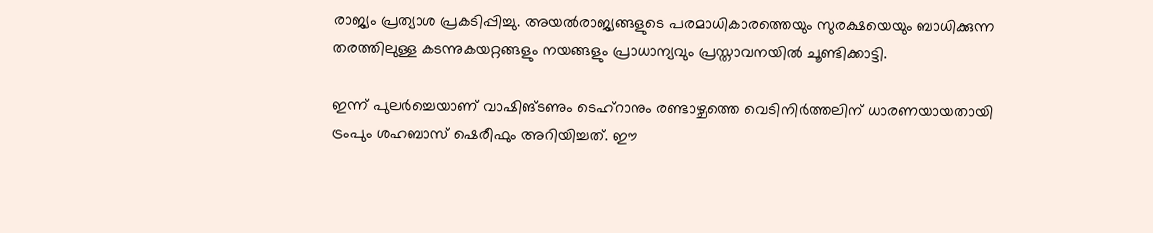രാജ്യം പ്രത്യാശ പ്രകടിപ്പിച്ചു. അയൽരാജ്യങ്ങളുടെ പരമാധികാരത്തെയും സുരക്ഷയെയും ബാധിക്കുന്ന തരത്തിലുള്ള കടന്നുകയറ്റങ്ങളും നയങ്ങളും പ്രാധാന്യവും പ്രസ്താവനയിൽ ചൂണ്ടിക്കാട്ടി.

ഇന്ന് പുലർച്ചെയാണ് വാഷിങ്ടണും ടെഹ്‌റാനും രണ്ടാഴ്ചത്തെ വെടിനിർത്തലിന് ധാരണയായതായി ട്രംപും ശഹബാസ് ഷെരീഫും അറിയിച്ചത്. ഈ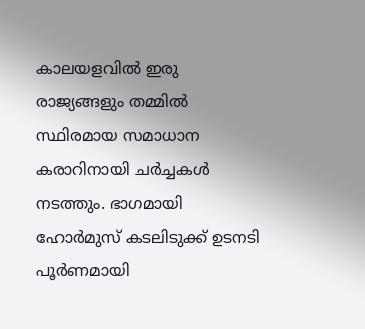കാലയളവിൽ ഇരു രാജ്യങ്ങളും തമ്മിൽ സ്ഥിരമായ സമാധാന കരാറിനായി ചർച്ചകൾ നടത്തും. ഭാഗമായി ഹോർമുസ് കടലിടുക്ക് ഉടനടി പൂർണമായി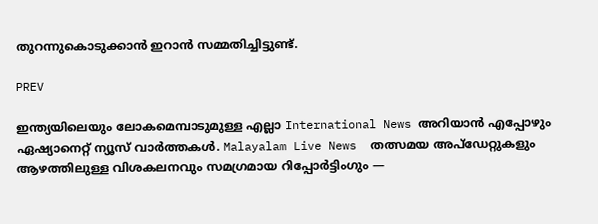തുറന്നുകൊടുക്കാൻ ഇറാൻ സമ്മതിച്ചിട്ടുണ്ട്.

PREV

ഇന്ത്യയിലെയും ലോകമെമ്പാടുമുള്ള എല്ലാ International News അറിയാൻ എപ്പോഴും ഏഷ്യാനെറ്റ് ന്യൂസ് വാർത്തകൾ. Malayalam Live News  തത്സമയ അപ്‌ഡേറ്റുകളും ആഴത്തിലുള്ള വിശകലനവും സമഗ്രമായ റിപ്പോർട്ടിംഗും —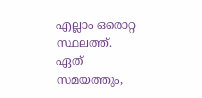എല്ലാം ഒരൊറ്റ സ്ഥലത്ത്. ഏത് സമയത്തും,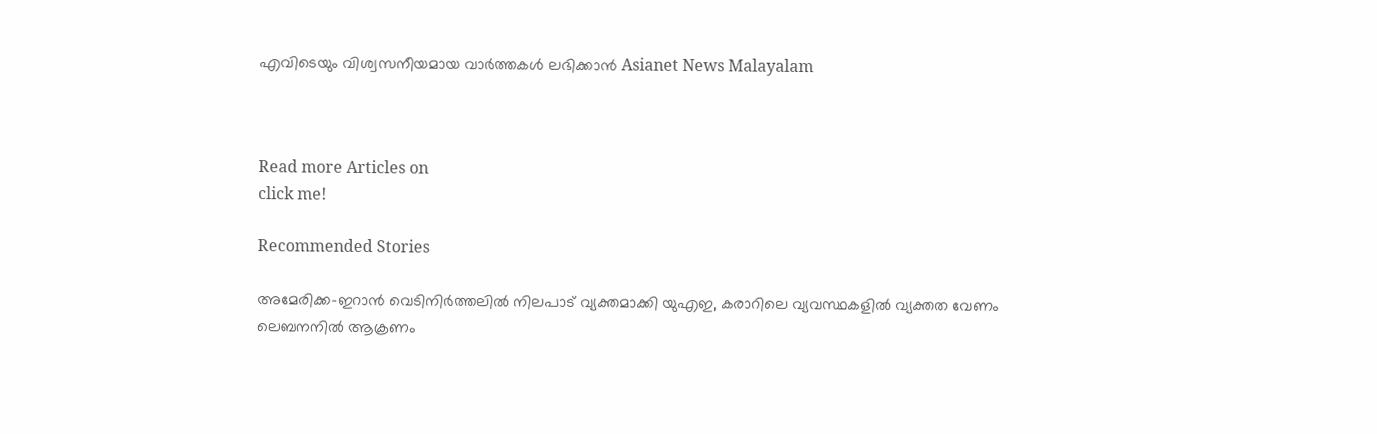എവിടെയും വിശ്വസനീയമായ വാർത്തകൾ ലഭിക്കാൻ Asianet News Malayalam



Read more Articles on
click me!

Recommended Stories

അമേരിക്ക-ഇറാൻ വെടിനിർത്തലിൽ നിലപാട് വ്യക്തമാക്കി യുഎഇ, കരാറിലെ വ്യവസ്ഥകളിൽ വ്യക്തത വേണം
ലെബനനിൽ ആക്രണം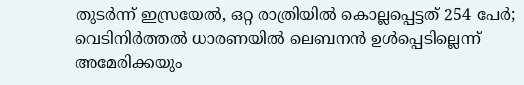തുടര്‍ന്ന് ഇസ്രയേൽ, ഒറ്റ രാത്രിയിൽ കൊല്ലപ്പെട്ടത് 254 പേര്‍; വെടിനിര്‍ത്തൽ ധാരണയിൽ ലെബനൻ ഉള്‍പ്പെടില്ലെന്ന് അമേരിക്കയും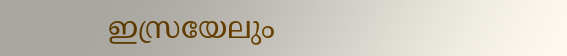ഇസ്രയേലും